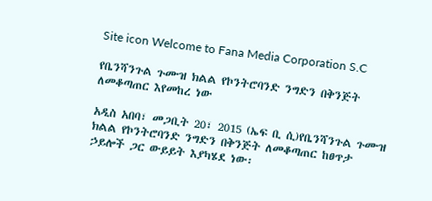Site icon Welcome to Fana Media Corporation S.C

የቤንሻንጉል ጉሙዝ ክልል የኮንትሮባንድ ንግድን በቅንጅት ለመቆጣጠር እየመከረ ነው

አዲስ አበባ፣ መጋቢት 20፣ 2015 (ኤፍ ቢ ሲ)የቤንሻንጉል ጉሙዝ ክልል የኮንትሮባንድ ንግድን በቅንጅት ለመቆጣጠር ከፀጥታ ኃይሎች ጋር ውይይት እያካሄደ ነው፡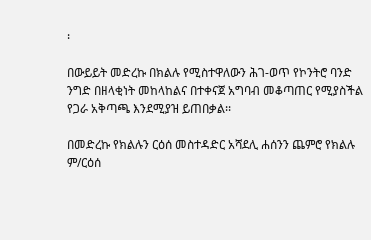፡

በውይይት መድረኩ በክልሉ የሚስተዋለውን ሕገ-ወጥ የኮንትሮ ባንድ ንግድ በዘላቂነት መከላከልና በተቀናጀ አግባብ መቆጣጠር የሚያስችል የጋራ አቅጣጫ እንደሚያዝ ይጠበቃል፡፡

በመድረኩ የክልሉን ርዕሰ መስተዳድር አሻደሊ ሐሰንን ጨምሮ የክልሉ ም/ርዕሰ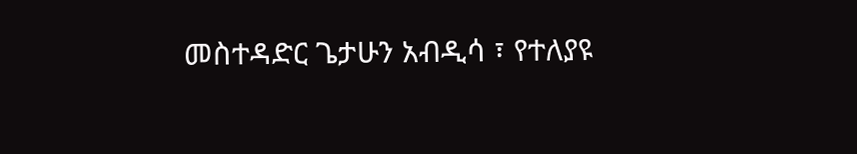መስተዳድር ጌታሁን አብዲሳ ፣ የተለያዩ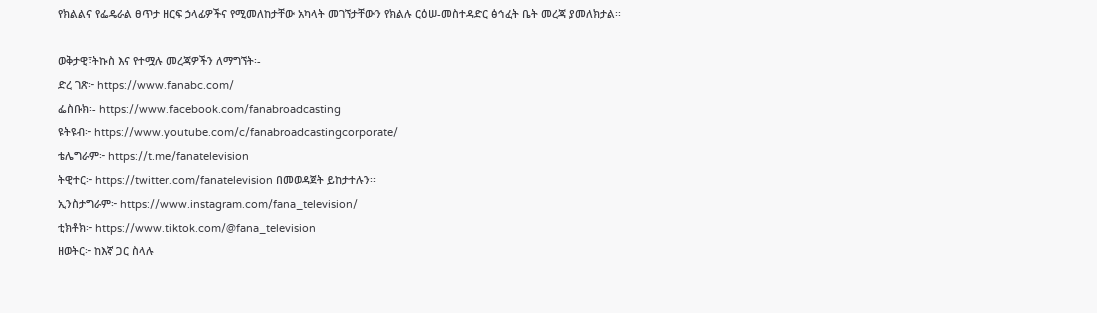የክልልና የፌዴራል ፀጥታ ዘርፍ ኃላፊዎችና የሚመለከታቸው አካላት መገኘታቸውን የክልሉ ርዕሠ-መስተዳድር ፅኅፈት ቤት መረጃ ያመለክታል፡፡

ወቅታዊ፣ትኩስ እና የተሟሉ መረጃዎችን ለማግኘት፡-
ድረ ገጽ፦ https://www.fanabc.com/
ፌስቡክ፡- https://www.facebook.com/fanabroadcasting
ዩትዩብ፦ https://www.youtube.com/c/fanabroadcastingcorporate/
ቴሌግራም፦ https://t.me/fanatelevision
ትዊተር፦ https://twitter.com/fanatelevision በመወዳጀት ይከታተሉን፡፡
ኢንስታግራም፦ https://www.instagram.com/fana_television/
ቲክቶክ፦ https://www.tiktok.com/@fana_television
ዘወትር፦ ከእኛ ጋር ስላሉ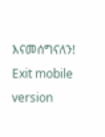እናመሰግናለን!
Exit mobile version